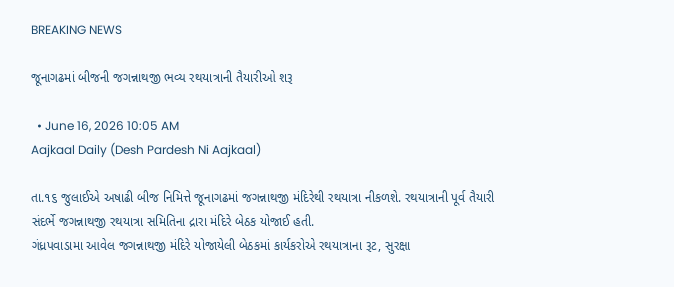BREAKING NEWS

જૂનાગઢમાં બીજની જગન્નાથજી ભવ્ય રથયાત્રાની તૈયારીઓ શરૂ

  • June 16, 2026 10:05 AM
Aajkaal Daily (Desh Pardesh Ni Aajkaal)

તા.૧૬ જુલાઈએ અષાઢી બીજ નિમિત્તે જૂનાગઢમાં જગન્નાથજી મંદિરેથી રથયાત્રા નીકળશે. રથયાત્રાની પૂર્વ તૈયારી સંદર્ભે જગન્નાથજી રથયાત્રા સમિતિના દ્રારા મંદિરે બેઠક યોજાઈ હતી.
ગંધ્રપવાડામા આવેલ જગન્નાથજી મંદિરે યોજાયેલી બેઠકમાં કાર્યકરોએ રથયાત્રાના રૂટ, સુરક્ષા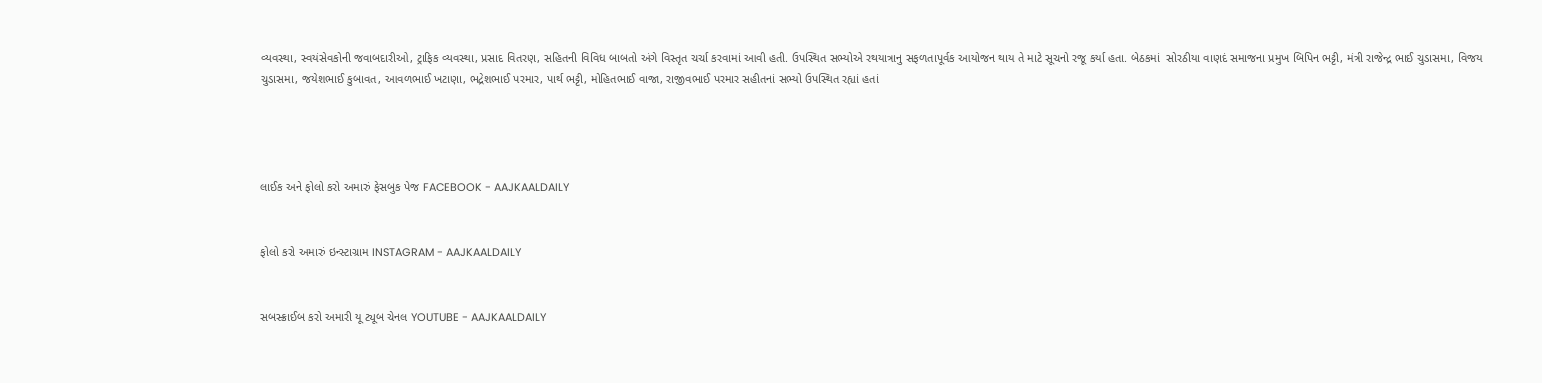વ્યવસ્થા, સ્વયંસેવકોની જવાબદારીઓ, ટ્રાફિક વ્યવસ્થા, પ્રસાદ વિતરણ, સહિતની વિવિધ બાબતો અંગે વિસ્તૃત ચર્ચા કરવામાં આવી હતી. ઉપસ્થિત સભ્યોએ રથયાત્રાનુ સફળતાપૂર્વક આયોજન થાય તે માટે સૂચનો રજૂ કર્યા હતા. બેઠકમાં  સોરઠીયા વાણદં સમાજના પ્રમુખ બિપિન ભટ્ટી, મંત્રી રાજેન્દ્ર ભાઈ ચુડાસમા, વિજય ચુડાસમા, જયેશભાઈ કુબાવત, આવળભાઈ ખટાણા, ભદ્રેશભાઈ પરમાર, પાર્થ ભટ્ટી, મોહિતભાઈ વાજા, રાજીવભાઈ પરમાર સહીતનાં સભ્યો ઉપસ્થિત રહ્યાં હતાં




લાઈક અને ફોલો કરો અમારું ફેસબુક પેજ FACEBOOK - AAJKAALDAILY


ફોલો કરો અમારું ઇન્સ્ટાગ્રામ INSTAGRAM - AAJKAALDAILY


સબસ્ક્રાઈબ કરો અમારી યૂ ટ્યૂબ ચેનલ YOUTUBE - AAJKAALDAILY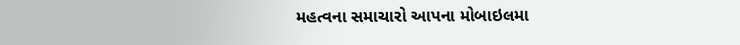મહત્વના સમાચારો આપના મોબાઇલમા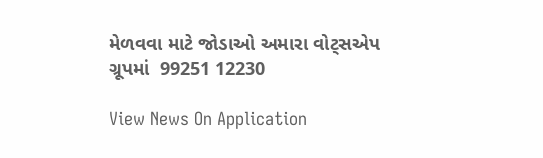મેળવવા માટે જોડાઓ અમારા વોટ્સએપ ગ્રૂપમાં  99251 12230

View News On Application